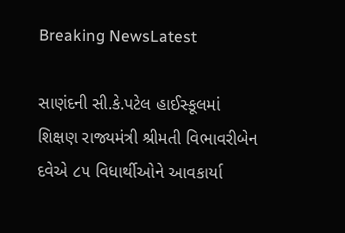Breaking NewsLatest

સાણંદની સી.કે.પટેલ હાઈસ્કૂલમાં શિક્ષણ રાજ્યમંત્રી શ્રીમતી વિભાવરીબેન દવેએ ૮૫ વિધાર્થીઓને આવકાર્યા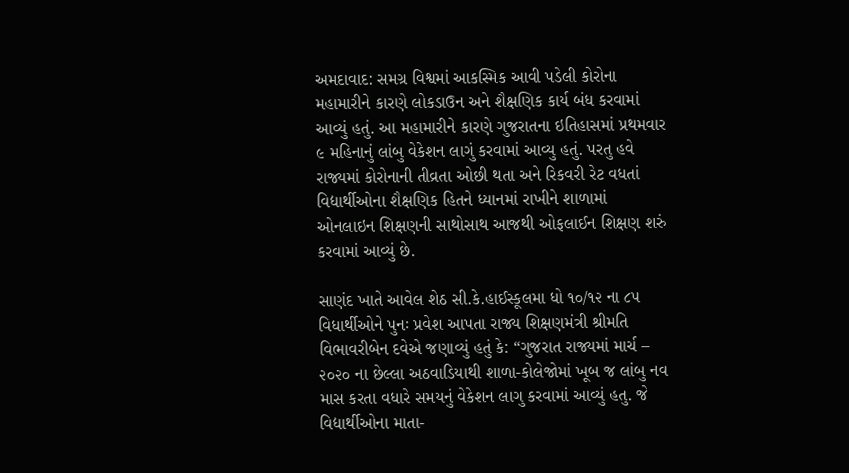અમદાવાદ: સમગ્ર વિશ્વમાં આકસ્મિક આવી પડેલી કોરોના મહામારીને કારણે લોકડાઉન અને શૈક્ષણિક કાર્ય બંધ કરવામાં આવ્યું હતું. આ મહામારીને કારણે ગુજરાતના ઇતિહાસમાં પ્રથમવાર ૯ મહિનાનું લાંબુ વેકેશન લાગું કરવામાં આવ્યુ હતું. પરતુ હવે રાજ્યમાં કોરોનાની તીવ્રતા ઓછી થતા અને રિકવરી રેટ વધતાં વિદ્યાર્થીઓના શૈક્ષણિક હિતને ધ્યાનમાં રાખીને શાળામાં ઓનલાઇન શિક્ષણની સાથોસાથ આજથી ઓફલાઈન શિક્ષણ શરું કરવામાં આવ્યું છે.

સાણંદ ખાતે આવેલ શેઠ સી.કે.હાઈસ્કૂલમા ધો ૧૦/૧૨ ના ૮૫ વિધાર્થીઓને પુનઃ પ્રવેશ આપતા રાજ્ય શિક્ષણમંત્રી શ્રીમતિ વિભાવરીબેન દવેએ જણાવ્યું હતું કે: “ગુજરાત રાજ્યમાં માર્ચ – ૨૦૨૦ ના છેલ્લા અઠવાડિયાથી શાળા-કોલેજોમાં ખૂબ જ લાંબુ નવ માસ‌ કરતા વધારે સમયનું વેકેશન લાગુ કરવામાં આવ્યું હતુ. જે વિદ્યાર્થીઓના માતા-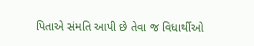પિતાએ સંમતિ આપી છે તેવા જ વિધાર્થીઓ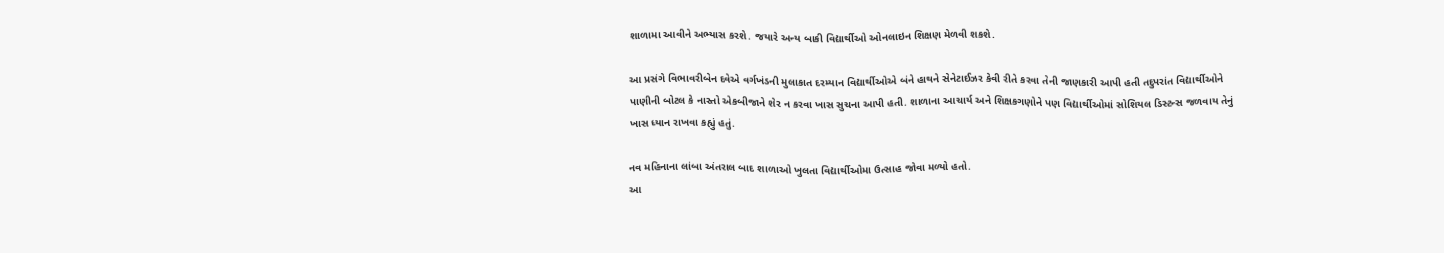શાળામા આવીને અભ્યાસ કરશે. જયારે અન્ય બાકી વિદ્યાર્થીઓ ઓનલાઇન શિક્ષણ મેળવી શકશે.

આ પ્રસંગે વિભાવરીબેન દવેએ વર્ગખંડની મુલાકાત દરમ્યાન વિદ્યાર્થીઓએ બંને હાથને સેનેટાઈઝર કેવી રીતે કરવા તેની જાણકારી આપી હતી તદુપરાંત વિદ્યાર્થીઓને પાણીની બોટલ કે નાસ્તો એકબીજાને શેર ન કરવા ખાસ સુચના આપી હતી. શાળાના આચાર્ય અને શિક્ષકગણોને પણ વિદ્યાર્થીઓમાં સોશિયલ ડિસ્ટન્સ જળવાય તેનું ખાસ ધ્યાન રાખવા કહ્યું હતું.

નવ મહિનાના લાંબા અંતરાલ બાદ શાળાઓ ખુલતા વિદ્યાર્થીઓમા ઉત્સાહ જોવા મળ્યો હતો.
આ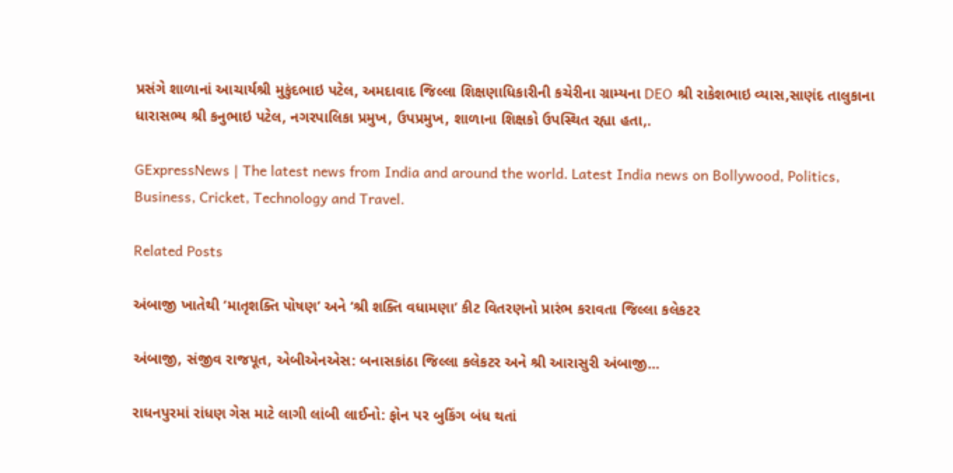પ્રસંગે શાળાનાં આચાર્યશ્રી મુકુંદભાઇ પટેલ, અમદાવાદ જિલ્લા શિક્ષણાધિકારીની કચેરીના ગ્રામ્યના DEO શ્રી રાકેશભાઇ વ્યાસ,સાણંદ તાલુકાના ધારાસભ્ય શ્રી કનુભાઇ પટેલ, નગરપાલિકા પ્રમુખ, ઉપપ્રમુખ, શાળાના શિક્ષકો ઉપસ્થિત રહ્યા હતા,.

GExpressNews | The latest news from India and around the world. Latest India news on Bollywood, Politics, Business, Cricket, Technology and Travel.

Related Posts

અંબાજી ખાતેથી ‘માતૃશક્તિ પોષણ’ અને ‘શ્રી શક્તિ વધામણા’ કીટ વિતરણનો પ્રારંભ કરાવતા જિલ્લા કલેકટર

અંબાજી, સંજીવ રાજપૂત, એબીએનએસ: બનાસકાંઠા જિલ્લા કલેકટર અને શ્રી આરાસુરી અંબાજી…

રાધનપુરમાં રાંધણ ગેસ માટે લાગી લાંબી લાઈનો: ફોન પર બુકિંગ બંધ થતાં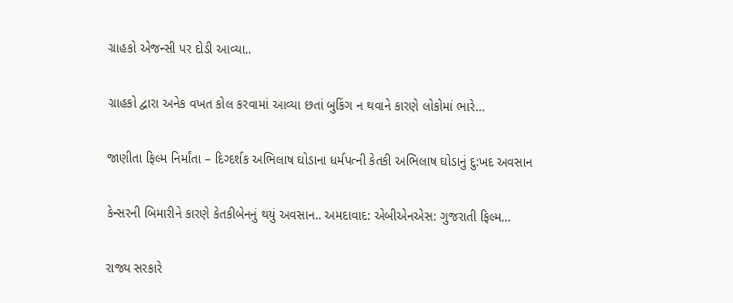ગ્રાહકો એજન્સી પર દોડી આવ્યા..

ગ્રાહકો દ્વારા અનેક વખત કોલ કરવામાં આવ્યા છતાં બુકિંગ ન થવાને કારણે લોકોમાં ભારે…

જાણીતા ફિલ્મ નિર્માંતા – દિગ્દર્શક અભિલાષ ઘોડાના ધર્મપત્ની કેતકી અભિલાષ ઘોડાનું દુ:ખદ અવસાન

કેન્સરની બિમારીને કારણે કેતકીબેનનું થયું અવસાન.. અમદાવાદ: એબીએનએસ: ગુજરાતી ફિલ્મ…

રાજ્ય સરકારે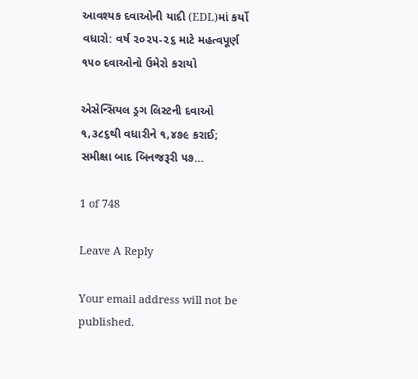આવશ્યક દવાઓની યાદી (EDL)માં કર્યો વધારો: વર્ષ ૨૦૨૫-૨૬ માટે મહત્વપૂર્ણ ૧૫૦ દવાઓનો ઉમેરો કરાયો

એસેન્સિયલ ડ્રગ લિસ્ટની દવાઓ ૧,૩૮૬થી વધારીને ૧,૪૭૯ કરાઈ; સમીક્ષા બાદ બિનજરૂરી ૫૭…

1 of 748

Leave A Reply

Your email address will not be published.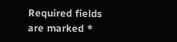Required fields are marked *